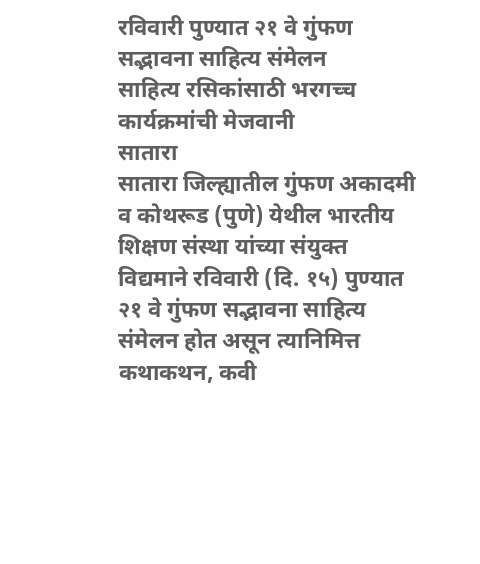रविवारी पुण्यात २१ वे गुंफण सद्भावना साहित्य संमेलन
साहित्य रसिकांसाठी भरगच्च कार्यक्रमांची मेजवानी
सातारा
सातारा जिल्ह्यातील गुंफण अकादमी व कोथरूड (पुणे) येथील भारतीय शिक्षण संस्था यांच्या संयुक्त विद्यमाने रविवारी (दि. १५) पुण्यात २१ वे गुंफण सद्भावना साहित्य संमेलन होत असून त्यानिमित्त कथाकथन, कवी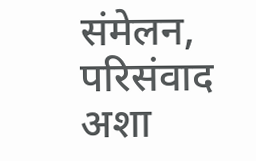संमेलन, परिसंवाद अशा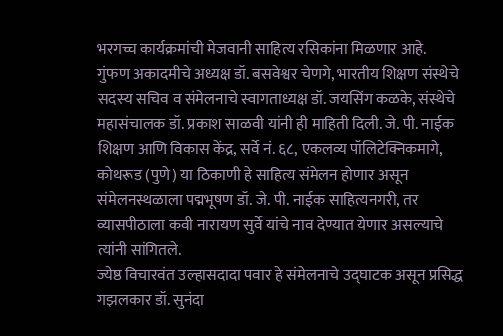भरगच्च कार्यक्रमांची मेजवानी साहित्य रसिकांना मिळणार आहे.
गुंफण अकादमीचे अध्यक्ष डॉ. बसवेश्वर चेणगे, भारतीय शिक्षण संस्थेचे सदस्य सचिव व संमेलनाचे स्वागताध्यक्ष डॉ. जयसिंग कळके, संस्थेचे महासंचालक डॉ. प्रकाश साळवी यांनी ही माहिती दिली. जे. पी. नाईक शिक्षण आणि विकास केंद्र, सर्वे नं. ६८, एकलव्य पॉलिटेक्निकमागे, कोथरूड (पुणे) या ठिकाणी हे साहित्य संमेलन होणार असून संमेलनस्थळाला पद्मभूषण डॉ. जे. पी. नाईक साहित्यनगरी, तर व्यासपीठाला कवी नारायण सुर्वे यांचे नाव देण्यात येणार असल्याचे त्यांनी सांगितले.
ज्येष्ठ विचारवंत उल्हासदादा पवार हे संमेलनाचे उद्घाटक असून प्रसिद्ध गझलकार डॉ. सुनंदा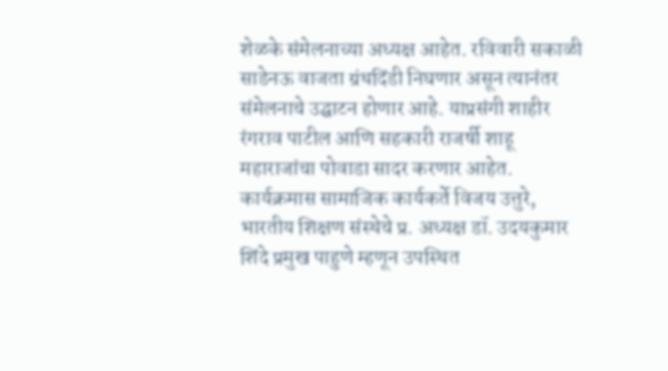शेळके संमेलनाच्या अध्यक्ष आहेत. रविवारी सकाळी साडेनऊ वाजता ग्रंथदिंडी निघणार असून त्यानंतर संमेलनाचे उद्घाटन होणार आहे. याप्रसंगी शाहीर रंगराव पाटील आणि सहकारी राजर्षी शाहू महाराजांचा पोवाडा सादर करणार आहेत. कार्यक्रमास सामाजिक कार्यकर्ते विजय उत्तुरे, भारतीय शिक्षण संस्थेचे प्र. अध्यक्ष डॉ. उदयकुमार शिंदे प्रमुख पाहुणे म्हणून उपस्थित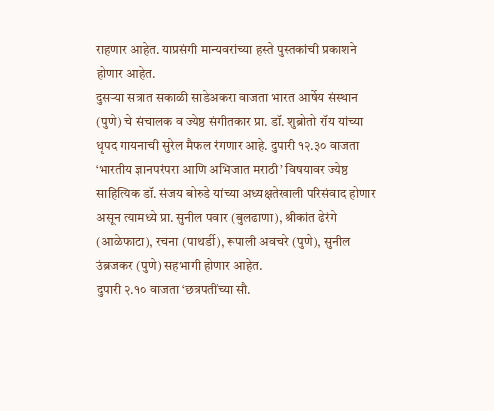राहणार आहेत. याप्रसंगी मान्यवरांच्या हस्ते पुस्तकांची प्रकाशने होणार आहेत.
दुसऱ्या सत्रात सकाळी साडेअकरा वाजता भारत आर्षेय संस्थान (पुणे) चे संचालक व ज्येष्ठ संगीतकार प्रा. डॉ. शुब्रोतो रॉय यांच्या धृपद गायनाची सुरेल मैफल रंगणार आहे. दुपारी १२.३० वाजता ‘भारतीय ज्ञानपरंपरा आणि अभिजात मराठी’ विषयावर ज्येष्ठ साहित्यिक डॉ. संजय बोरुडे यांच्या अध्यक्षतेखाली परिसंवाद होणार असून त्यामध्ये प्रा. सुनील पवार (बुलढाणा), श्रीकांत ढेरंगे (आळेफाटा), रचना (पाथर्डी), रूपाली अवचरे (पुणे), सुनील उंब्रजकर (पुणे) सहभागी होणार आहेत.
दुपारी २.१० वाजता ‘छत्रपतींच्या सौ.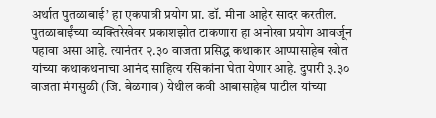अर्थात पुतळाबाई’ हा एकपात्री प्रयोग प्रा. डॉ. मीना आहेर सादर करतील. पुतळाबाईंच्या व्यक्तिरेखेवर प्रकाशझोत टाकणारा हा अनोखा प्रयोग आवर्जून पहावा असा आहे. त्यानंतर २.३० वाजता प्रसिद्ध कथाकार आप्पासाहेब खोत यांच्या कथाकथनाचा आनंद साहित्य रसिकांना घेता येणार आहे. दुपारी ३.३० वाजता मंगसुळी (जि. बेळगाव) येथील कवी आबासाहेब पाटील यांच्या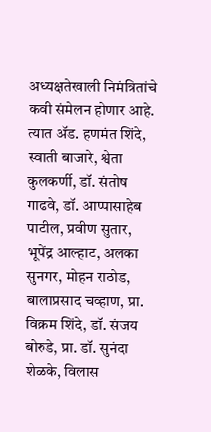अध्यक्षतेखाली निमंत्रितांचे कवी संमेलन होणार आहे. त्यात ॲड. हणमंत शिंदे, स्वाती बाजारे, श्वेता कुलकर्णी, डॉ. संतोष गाढवे, डॉ. आप्पासाहेब पाटील, प्रवीण सुतार, भूपेंद्र आल्हाट, अलका सुनगर, मोहन राठोड, बालाप्रसाद चव्हाण, प्रा. विक्रम शिंदे, डॉ. संजय बोरुडे, प्रा. डॉ. सुनंदा शेळके, विलास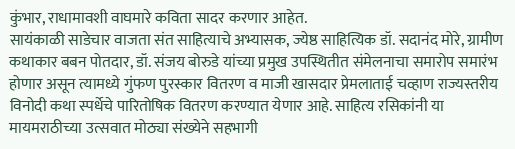कुंभार, राधामावशी वाघमारे कविता सादर करणार आहेत.
सायंकाळी साडेचार वाजता संत साहित्याचे अभ्यासक, ज्येष्ठ साहित्यिक डॉ. सदानंद मोरे, ग्रामीण कथाकार बबन पोतदार, डॉ. संजय बोरुडे यांच्या प्रमुख उपस्थितीत संमेलनाचा समारोप समारंभ होणार असून त्यामध्ये गुंफण पुरस्कार वितरण व माजी खासदार प्रेमलाताई चव्हाण राज्यस्तरीय विनोदी कथा स्पर्धेचे पारितोषिक वितरण करण्यात येणार आहे. साहित्य रसिकांनी या मायमराठीच्या उत्सवात मोठ्या संख्येने सहभागी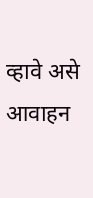व्हावे असे आवाहन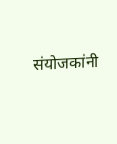संयोजकांनी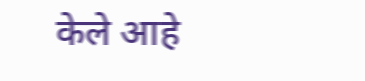केले आहे